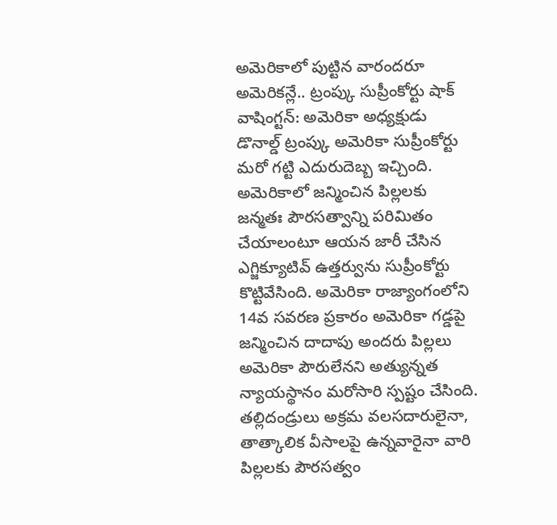అమెరికాలో పుట్టిన వారందరూ అమెరికన్లే.. ట్రంప్కు సుప్రీంకోర్టు షాక్
వాషింగ్టన్: అమెరికా అధ్యక్షుడు డొనాల్డ్ ట్రంప్కు అమెరికా సుప్రీంకోర్టు మరో గట్టి ఎదురుదెబ్బ ఇచ్చింది. అమెరికాలో జన్మించిన పిల్లలకు జన్మతః పౌరసత్వాన్ని పరిమితం చేయాలంటూ ఆయన జారీ చేసిన ఎగ్జిక్యూటివ్ ఉత్తర్వును సుప్రీంకోర్టు కొట్టివేసింది. అమెరికా రాజ్యాంగంలోని 14వ సవరణ ప్రకారం అమెరికా గడ్డపై జన్మించిన దాదాపు అందరు పిల్లలు అమెరికా పౌరులేనని అత్యున్నత న్యాయస్థానం మరోసారి స్పష్టం చేసింది. తల్లిదండ్రులు అక్రమ వలసదారులైనా, తాత్కాలిక వీసాలపై ఉన్నవారైనా వారి పిల్లలకు పౌరసత్వం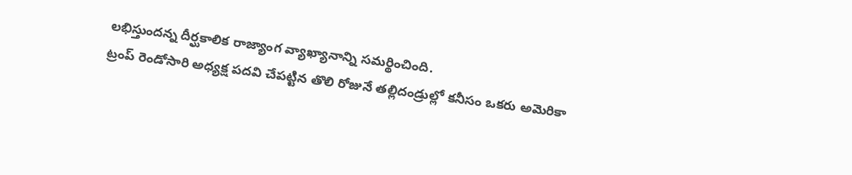లభిస్తుందన్న దీర్ఘకాలిక రాజ్యాంగ వ్యాఖ్యానాన్ని సమర్థించింది.
ట్రంప్ రెండోసారి అధ్యక్ష పదవి చేపట్టిన తొలి రోజునే తల్లిదండ్రుల్లో కనీసం ఒకరు అమెరికా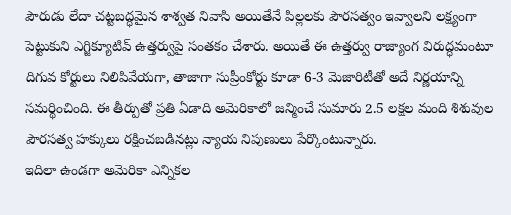పౌరుడు లేదా చట్టబద్ధమైన శాశ్వత నివాసి అయితేనే పిల్లలకు పౌరసత్వం ఇవ్వాలని లక్ష్యంగా పెట్టుకుని ఎగ్జిక్యూటివ్ ఉత్తర్వుపై సంతకం చేశారు. అయితే ఈ ఉత్తర్వు రాజ్యాంగ విరుద్ధమంటూ దిగువ కోర్టులు నిలిపివేయగా, తాజాగా సుప్రీంకోర్టు కూడా 6-3 మెజారిటీతో అదే నిర్ణయాన్ని సమర్థించింది. ఈ తీర్పుతో ప్రతి ఏడాది అమెరికాలో జన్మించే సుమారు 2.5 లక్షల మంది శిశువుల పౌరసత్వ హక్కులు రక్షించబడినట్లు న్యాయ నిపుణులు పేర్కొంటున్నారు.
ఇదిలా ఉండగా అమెరికా ఎన్నికల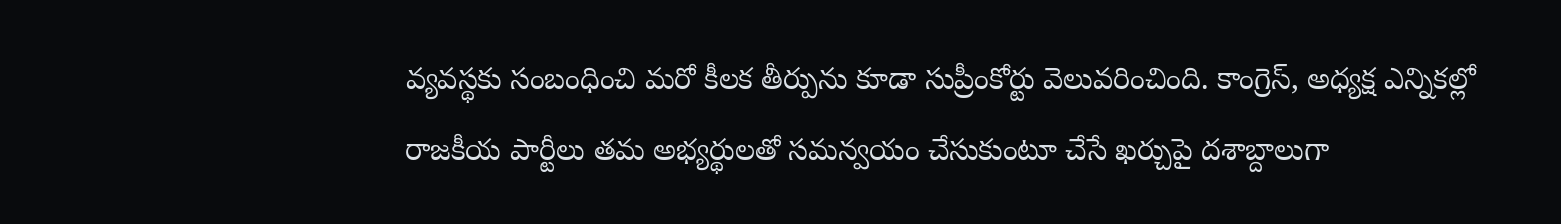వ్యవస్థకు సంబంధించి మరో కీలక తీర్పును కూడా సుప్రీంకోర్టు వెలువరించింది. కాంగ్రెస్, అధ్యక్ష ఎన్నికల్లో రాజకీయ పార్టీలు తమ అభ్యర్థులతో సమన్వయం చేసుకుంటూ చేసే ఖర్చుపై దశాబ్దాలుగా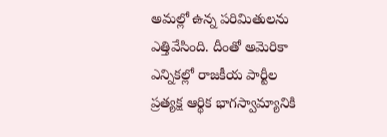అమల్లో ఉన్న పరిమితులను ఎత్తివేసింది. దీంతో అమెరికా ఎన్నికల్లో రాజకీయ పార్టీల ప్రత్యక్ష ఆర్థిక భాగస్వామ్యానికి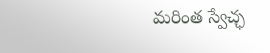మరింత స్వేచ్ఛ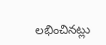లభించినట్లు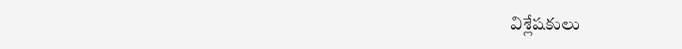విశ్లేషకులు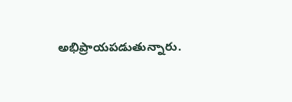అభిప్రాయపడుతున్నారు.